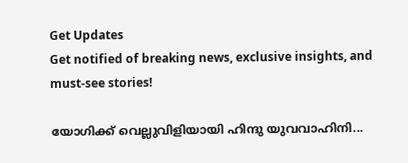Get Updates
Get notified of breaking news, exclusive insights, and must-see stories!

യോഗിക്ക് വെല്ലുവിളിയായി ഹിന്ദു യുവവാഹിനി...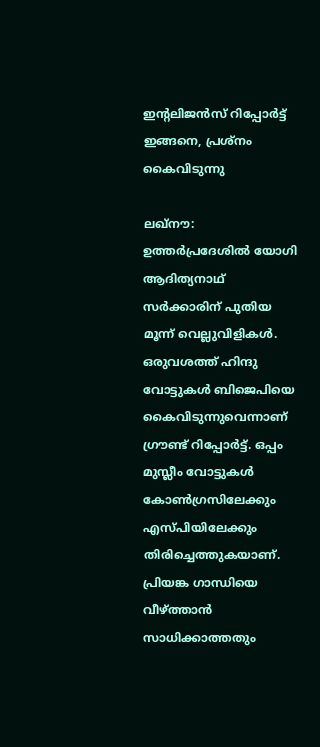ഇന്റലിജന്‍സ് റിപ്പോര്‍ട്ട് ഇങ്ങനെ, പ്രശ്‌നം കൈവിടുന്നു

ലഖ്‌നൗ: ഉത്തര്‍പ്രദേശില്‍ യോഗി ആദിത്യനാഥ് സര്‍ക്കാരിന് പുതിയ മൂന്ന് വെല്ലുവിളികള്‍. ഒരുവശത്ത് ഹിന്ദു വോട്ടുകള്‍ ബിജെപിയെ കൈവിടുന്നുവെന്നാണ് ഗ്രൗണ്ട് റിപ്പോര്‍ട്ട്. ഒപ്പം മുസ്ലീം വോട്ടുകള്‍ കോണ്‍ഗ്രസിലേക്കും എസ്പിയിലേക്കും തിരിച്ചെത്തുകയാണ്. പ്രിയങ്ക ഗാന്ധിയെ വീഴ്ത്താന്‍ സാധിക്കാത്തതും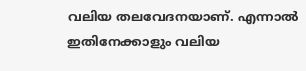വലിയ തലവേദനയാണ്. എന്നാല്‍ ഇതിനേക്കാളും വലിയ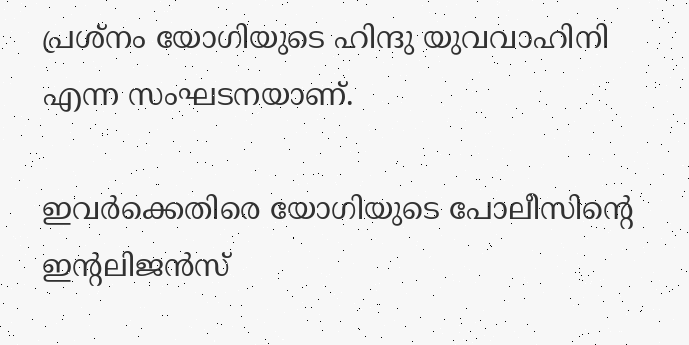പ്രശ്‌നം യോഗിയുടെ ഹിന്ദു യുവവാഹിനി എന്ന സംഘടനയാണ്.

ഇവര്‍ക്കെതിരെ യോഗിയുടെ പോലീസിന്റെ ഇന്റലിജന്‍സ്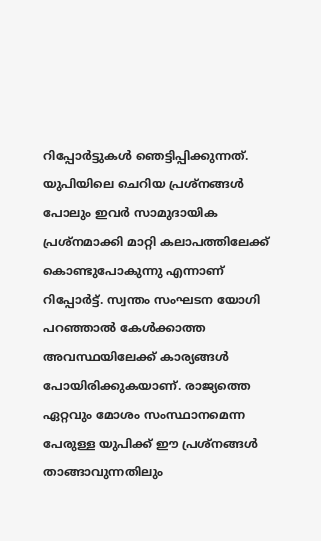റിപ്പോര്‍ട്ടുകള്‍ ഞെട്ടിപ്പിക്കുന്നത്. യുപിയിലെ ചെറിയ പ്രശ്‌നങ്ങള്‍ പോലും ഇവര്‍ സാമുദായിക പ്രശ്‌നമാക്കി മാറ്റി കലാപത്തിലേക്ക് കൊണ്ടുപോകുന്നു എന്നാണ് റിപ്പോര്‍ട്ട്. സ്വന്തം സംഘടന യോഗി പറഞ്ഞാല്‍ കേള്‍ക്കാത്ത അവസ്ഥയിലേക്ക് കാര്യങ്ങള്‍ പോയിരിക്കുകയാണ്. രാജ്യത്തെ ഏറ്റവും മോശം സംസ്ഥാനമെന്ന പേരുള്ള യുപിക്ക് ഈ പ്രശ്‌നങ്ങള്‍ താങ്ങാവുന്നതിലും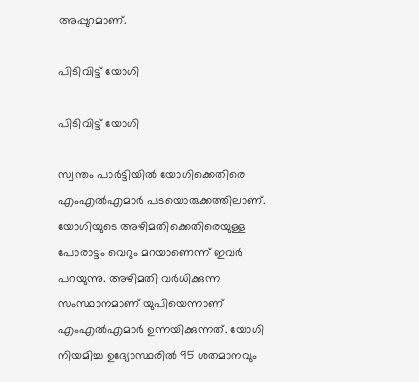അപ്പുറമാണ്.

പിടിവിട്ട് യോഗി

പിടിവിട്ട് യോഗി

സ്വന്തം പാര്‍ട്ടിയില്‍ യോഗിക്കെതിരെ എംഎല്‍എമാര്‍ പടയൊരുക്കത്തിലാണ്. യോഗിയുടെ അഴിമതിക്കെതിരെയുള്ള പോരാട്ടം വെറും മറയാണെന്ന് ഇവര്‍ പറയുന്നു. അഴിമതി വര്‍ധിക്കുന്ന സംസ്ഥാനമാണ് യുപിയെന്നാണ് എംഎല്‍എമാര്‍ ഉന്നയിക്കുന്നത്. യോഗി നിയമിച്ച ഉദ്യോസ്ഥരില്‍ 95 ശതമാനവും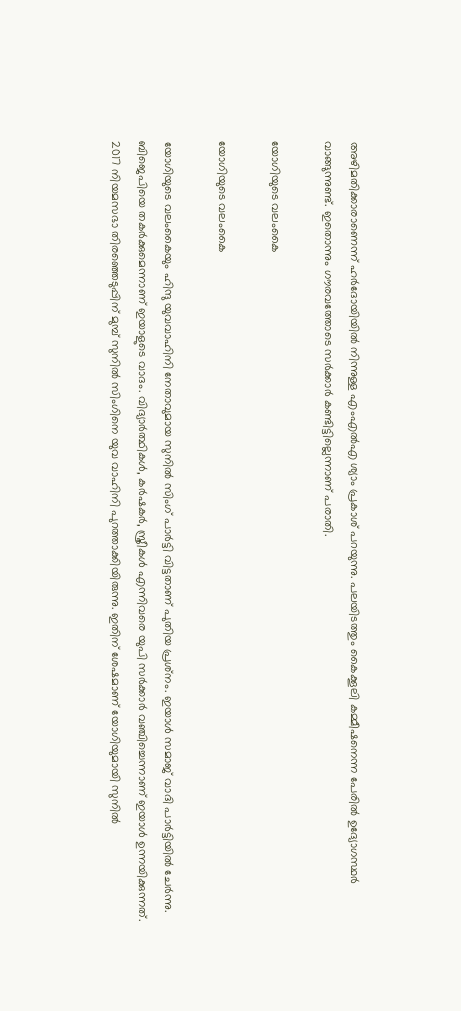അഴിമതിക്കാരാണെന്ന് ഹര്‍ദോയിയില്‍ നിന്നുള്ള എംഎല്‍എ ശ്യാം പ്രകാശ് പറയുന്നു. പലയിടത്തും കൈക്കൂലി കമ്മീഷനെന്ന പേരില്‍ ഉദ്യോഗസ്ഥര്‍ വാങ്ങുന്നുണ്ട്. ഇതൊന്നും ഗൗരവത്തോടെ സര്‍ക്കാര്‍ കണ്ടിട്ടില്ലെന്നാണ് പരാതി.

യോഗിയുടെ വലംകൈ

യോഗിയുടെ വലംകൈ

യോഗിയുടെ വലംകൈയും ഹിന്ദു യുവവാഹിനി നേതാവുമായ സുനില്‍ സിംഗ് പാര്‍ട്ടി വിട്ടതാണ് പുതിയ പ്രശ്‌നം. ഇയാള്‍ സമാജ് വാദി പാര്‍ട്ടിയില്‍ ചേര്‍ന്നു. ബിജെപിയെ തകര്‍ക്കുമെന്നാണ് ഇയാളുടെ വാദം. വിദ്യാര്‍ത്ഥികള്‍, കര്‍ഷകര്‍, സ്ത്രീകള്‍ എന്നിവരെ യുപി സര്‍ക്കാര്‍ വഞ്ചിച്ചെന്നാണ് ഇയാള്‍ ഉന്നയിക്കുന്നത്. 2017 നിയമസഭാ തിരഞ്ഞെടുപ്പിന് മുമ്പ് സുനില്‍ സിംഗിനെ യുവ വാഹിനി പുറത്താക്കിയിരുന്നു. ഇതിന് ശേഷമാണ് യോഗിയുമായി സുനില്‍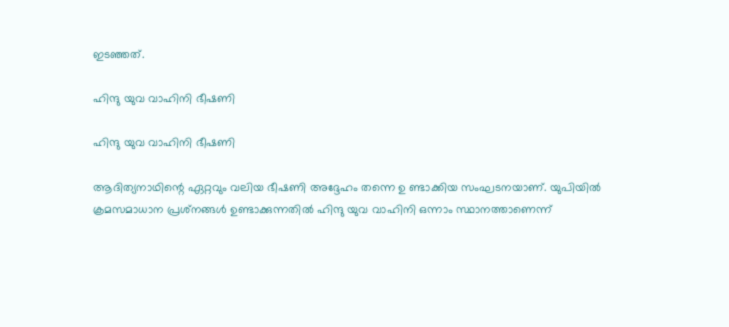ഇടഞ്ഞത്.

ഹിന്ദു യുവ വാഹിനി ഭീഷണി

ഹിന്ദു യുവ വാഹിനി ഭീഷണി

ആദിത്യനാഥിന്റെ ഏറ്റവും വലിയ ഭീഷണി അദ്ദേഹം തന്നെ ഉ ണ്ടാക്കിയ സംഘടനയാണ്. യുപിയില്‍ ക്രമസമാധാന പ്രശ്‌നങ്ങള്‍ ഉണ്ടാക്കുന്നതില്‍ ഹിന്ദു യുവ വാഹിനി ഒന്നാം സ്ഥാനത്താണെന്ന്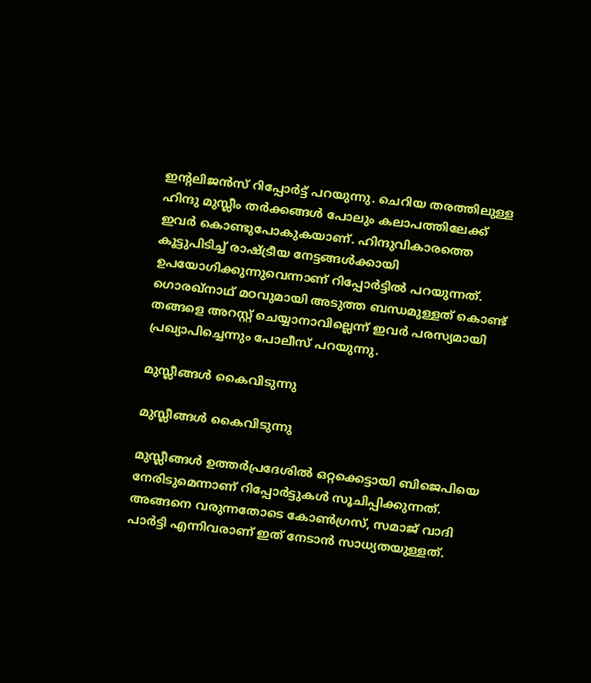ഇന്റലിജന്‍സ് റിപ്പോര്‍ട്ട് പറയുന്നു. ചെറിയ തരത്തിലുള്ള ഹിന്ദു മുസ്ലീം തര്‍ക്കങ്ങള്‍ പോലും കലാപത്തിലേക്ക് ഇവര്‍ കൊണ്ടുപോകുകയാണ്. ഹിന്ദുവികാരത്തെ കൂട്ടുപിടിച്ച് രാഷ്ട്രീയ നേട്ടങ്ങള്‍ക്കായി ഉപയോഗിക്കുന്നുവെന്നാണ് റിപ്പോര്‍ട്ടില്‍ പറയുന്നത്. ഗൊരഖ്‌നാഥ് മഠവുമായി അടുത്ത ബന്ധമുള്ളത് കൊണ്ട് തങ്ങളെ അറസ്റ്റ് ചെയ്യാനാവില്ലെന്ന് ഇവര്‍ പരസ്യമായി പ്രഖ്യാപിച്ചെന്നും പോലീസ് പറയുന്നു.

മുസ്ലീങ്ങള്‍ കൈവിടുന്നു

മുസ്ലീങ്ങള്‍ കൈവിടുന്നു

മുസ്ലീങ്ങള്‍ ഉത്തര്‍പ്രദേശില്‍ ഒറ്റക്കെട്ടായി ബിജെപിയെ നേരിടുമെന്നാണ് റിപ്പോര്‍ട്ടുകള്‍ സൂചിപ്പിക്കുന്നത്. അങ്ങനെ വരുന്നതോടെ കോണ്‍ഗ്രസ്, സമാജ് വാദി പാര്‍ട്ടി എന്നിവരാണ് ഇത് നേടാന്‍ സാധ്യതയുള്ളത്.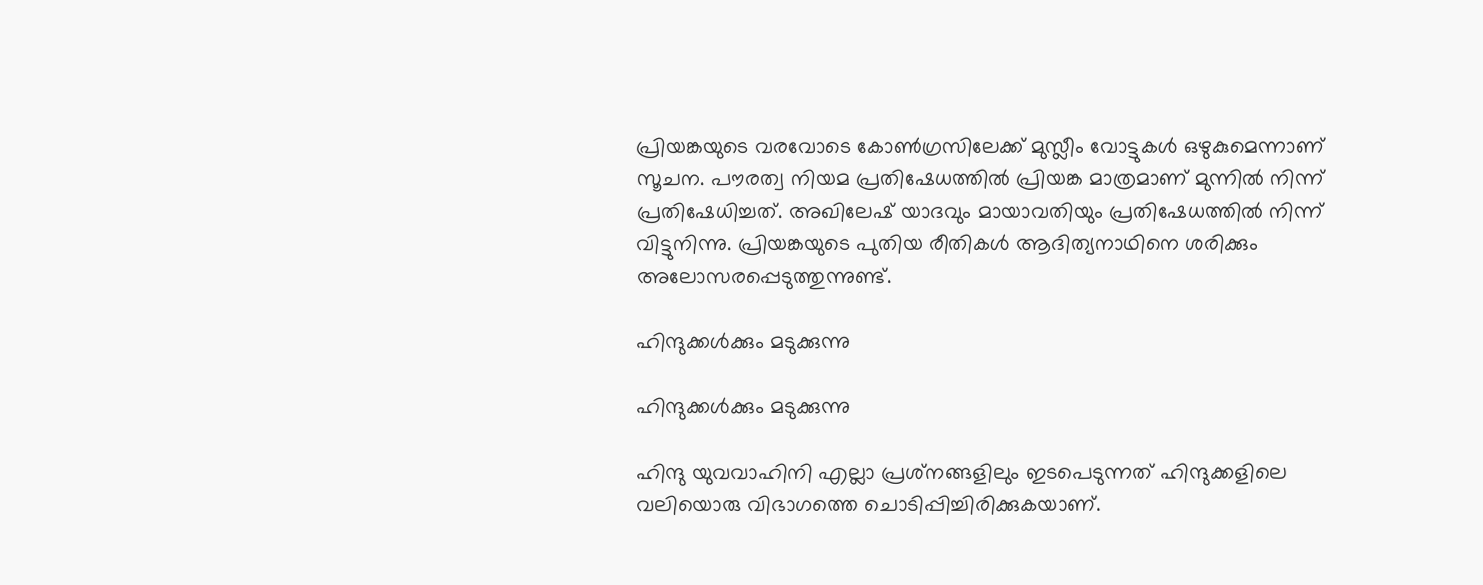പ്രിയങ്കയുടെ വരവോടെ കോണ്‍ഗ്രസിലേക്ക് മുസ്ലീം വോട്ടുകള്‍ ഒഴുകുമെന്നാണ് സൂചന. പൗരത്വ നിയമ പ്രതിഷേധത്തില്‍ പ്രിയങ്ക മാത്രമാണ് മുന്നില്‍ നിന്ന് പ്രതിഷേധിച്ചത്. അഖിലേഷ് യാദവും മായാവതിയും പ്രതിഷേധത്തില്‍ നിന്ന് വിട്ടുനിന്നു. പ്രിയങ്കയുടെ പുതിയ രീതികള്‍ ആദിത്യനാഥിനെ ശരിക്കും അലോസരപ്പെടുത്തുന്നുണ്ട്.

ഹിന്ദുക്കള്‍ക്കും മടുക്കുന്നു

ഹിന്ദുക്കള്‍ക്കും മടുക്കുന്നു

ഹിന്ദു യുവവാഹിനി എല്ലാ പ്രശ്‌നങ്ങളിലും ഇടപെടുന്നത് ഹിന്ദുക്കളിലെ വലിയൊരു വിഭാഗത്തെ ചൊടിപ്പിച്ചിരിക്കുകയാണ്.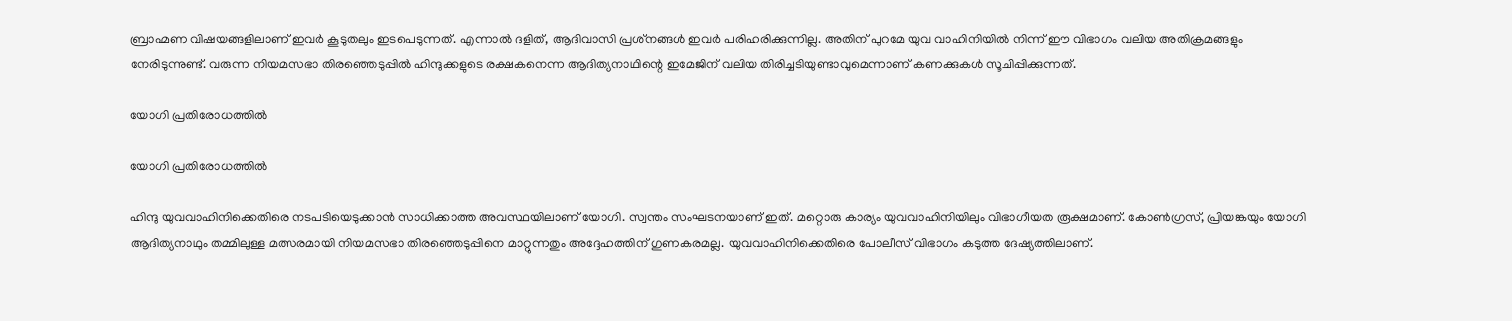ബ്രാഹ്മണ വിഷയങ്ങളിലാണ് ഇവര്‍ കൂടുതലും ഇടപെടുന്നത്. എന്നാല്‍ ദളിത്, ആദിവാസി പ്രശ്‌നങ്ങള്‍ ഇവര്‍ പരിഹരിക്കുന്നില്ല. അതിന് പുറമേ യുവ വാഹിനിയില്‍ നിന്ന് ഈ വിഭാഗം വലിയ അതിക്രമങ്ങളും നേരിടുന്നുണ്ട്. വരുന്ന നിയമസഭാ തിരഞ്ഞെടുപ്പില്‍ ഹിന്ദുക്കളുടെ രക്ഷകനെന്ന ആദിത്യനാഥിന്റെ ഇമേജിന് വലിയ തിരിച്ചടിയുണ്ടാവുമെന്നാണ് കണക്കുകള്‍ സൂചിപ്പിക്കുന്നത്.

യോഗി പ്രതിരോധത്തില്‍

യോഗി പ്രതിരോധത്തില്‍

ഹിന്ദു യുവവാഹിനിക്കെതിരെ നടപടിയെടുക്കാന്‍ സാധിക്കാത്ത അവസ്ഥയിലാണ് യോഗി. സ്വന്തം സംഘടനയാണ് ഇത്. മറ്റൊരു കാര്യം യുവവാഹിനിയിലും വിഭാഗീയത രൂക്ഷമാണ്. കോണ്‍ഗ്രസ്, പ്രിയങ്കയും യോഗി ആദിത്യനാഥും തമ്മിലുള്ള മത്സരമായി നിയമസഭാ തിരഞ്ഞെടുപ്പിനെ മാറ്റുന്നതും അദ്ദേഹത്തിന് ഗുണകരമല്ല. യുവവാഹിനിക്കെതിരെ പോലീസ് വിഭാഗം കടുത്ത ദേഷ്യത്തിലാണ്.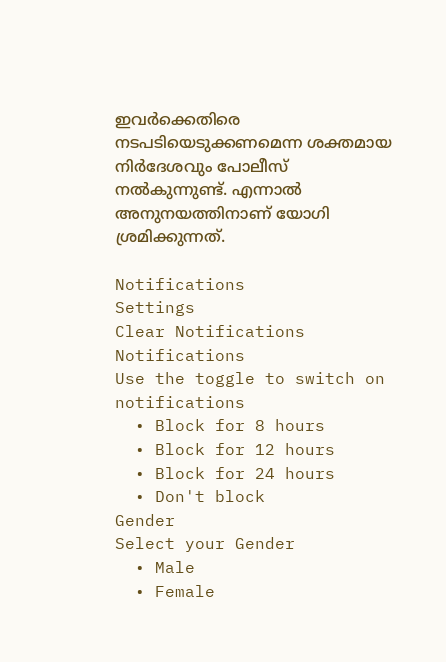ഇവര്‍ക്കെതിരെ നടപടിയെടുക്കണമെന്ന ശക്തമായ നിര്‍ദേശവും പോലീസ് നല്‍കുന്നുണ്ട്. എന്നാല്‍ അനുനയത്തിനാണ് യോഗി ശ്രമിക്കുന്നത്.

Notifications
Settings
Clear Notifications
Notifications
Use the toggle to switch on notifications
  • Block for 8 hours
  • Block for 12 hours
  • Block for 24 hours
  • Don't block
Gender
Select your Gender
  • Male
  • Female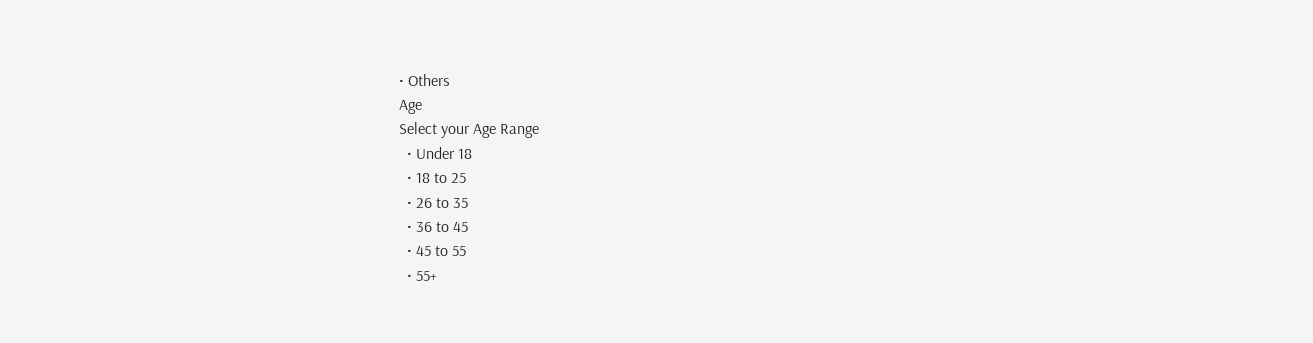• Others
Age
Select your Age Range
  • Under 18
  • 18 to 25
  • 26 to 35
  • 36 to 45
  • 45 to 55
  • 55+